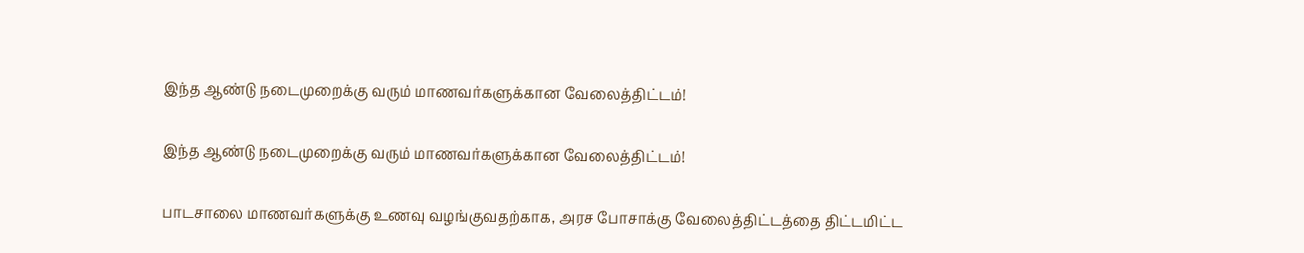இந்த ஆண்டு நடைமுறைக்கு வரும் மாணவர்களுக்கான வேலைத்திட்டம்!

இந்த ஆண்டு நடைமுறைக்கு வரும் மாணவர்களுக்கான வேலைத்திட்டம்!

பாடசாலை மாணவர்களுக்கு உணவு வழங்குவதற்காக, அரச போசாக்கு வேலைத்திட்டத்தை திட்டமிட்ட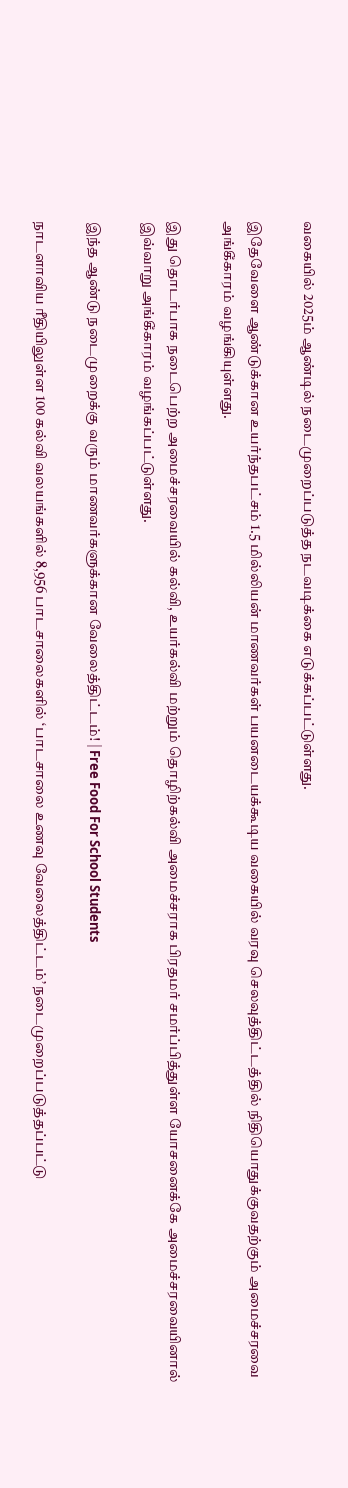வகையில் 2025ம் ஆண்டில் நடைமுறைப்படுத்த நடவடிக்கை எடுக்கப்பட்டுள்ளது.

இதேவேளை ஆண்டுக்கான உயர்ந்தபட்சம் 1.5 மில்லியன் மாணவர்கள் பயனடையக்கூடிய வகையில் வரவு செலவுத்திட்டத்தில் நிதியொதுக்குவதற்கும் அமைச்சரவை அங்கீகாரம் வழங்கியுள்ளது.

இது தொடர்பாக நடைபெற்ற அமைச்சரவையில் கல்வி, உயர்கல்வி மற்றும் தொழிற்கல்வி அமைச்சராக பிரதமர் சமர்ப்பித்துள்ள யோசனைக்கே அமைச்சரவையினால் இவ்வாறு அங்கீகாரம் வழங்கப்பட்டுள்ளது.

இந்த ஆண்டு நடைமுறைக்கு வரும் மாணவர்களுக்கான வேலைத்திட்டம்! | Free Food For School Students

நாடளாவிய ரீதியிலுள்ள 100 கல்வி வலயங்களில் 8,956 பாடசாலைகளில் ‘பாடசாலை உணவு வேலைத்திட்டம்’ நடைமுறைப்படுத்தப்பட்டு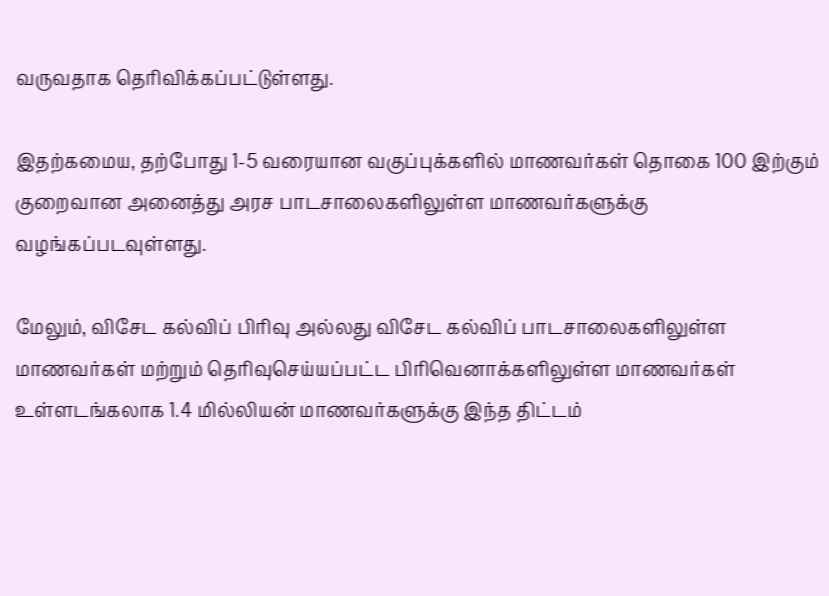வருவதாக தெரிவிக்கப்பட்டுள்ளது.

இதற்கமைய, தற்போது 1-5 வரையான வகுப்புக்களில் மாணவர்கள் தொகை 100 இற்கும் குறைவான அனைத்து அரச பாடசாலைகளிலுள்ள மாணவர்களுக்கு வழங்கப்படவுள்ளது.

மேலும், விசேட கல்விப் பிரிவு அல்லது விசேட கல்விப் பாடசாலைகளிலுள்ள மாணவர்கள் மற்றும் தெரிவுசெய்யப்பட்ட பிரிவெனாக்களிலுள்ள மாணவர்கள் உள்ளடங்கலாக 1.4 மில்லியன் மாணவர்களுக்கு இந்த திட்டம்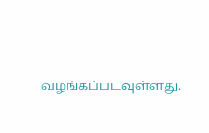வழங்கப்படவுள்ளது.